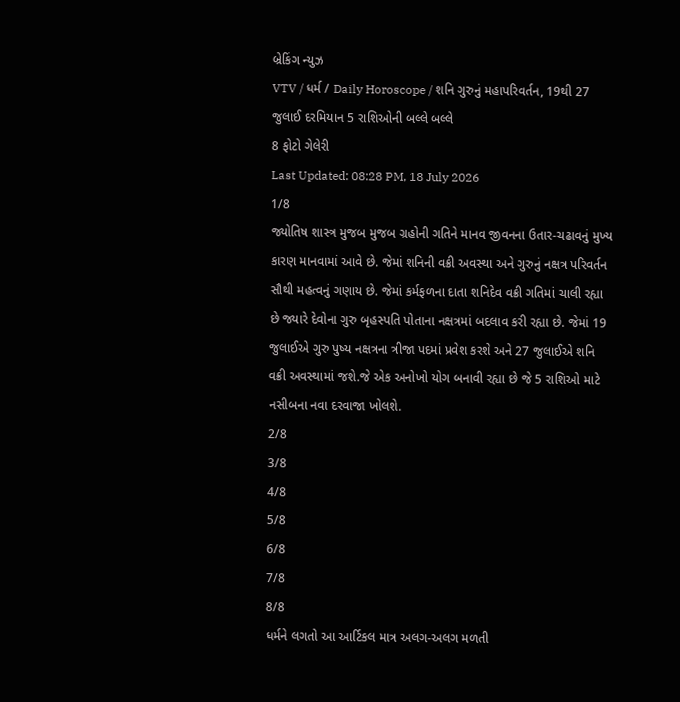બ્રેકિંગ ન્યુઝ
VTV / ધર્મ / Daily Horoscope / શનિ ગુરુનું મહાપરિવર્તન, 19થી 27 જુલાઈ દરમિયાન 5 રાશિઓની બલ્લે બલ્લે
8 ફોટો ગેલેરી
Last Updated: 08:28 PM, 18 July 2026
1/8
જ્યોતિષ શાસ્ત્ર મુજબ મુજબ ગ્રહોની ગતિને માનવ જીવનના ઉતાર-ચઢાવનું મુખ્ય કારણ માનવામાં આવે છે. જેમાં શનિની વક્રી અવસ્થા અને ગુરુનું નક્ષત્ર પરિવર્તન સૌથી મહત્વનું ગણાય છે. જેમાં કર્મફળના દાતા શનિદેવ વક્રી ગતિમાં ચાલી રહ્યા છે જ્યારે દેવોના ગુરુ બૃહસ્પતિ પોતાના નક્ષત્રમાં બદલાવ કરી રહ્યા છે. જેમાં 19 જુલાઈએ ગુરુ પુષ્ય નક્ષત્રના ત્રીજા પદમાં પ્રવેશ કરશે અને 27 જુલાઈએ શનિ વક્રી અવસ્થામાં જશે.જે એક અનોખો યોગ બનાવી રહ્યા છે જે 5 રાશિઓ માટે નસીબના નવા દરવાજા ખોલશે.
2/8
3/8
4/8
5/8
6/8
7/8
8/8
ધર્મને લગતો આ આર્ટિકલ માત્ર અલગ-અલગ મળતી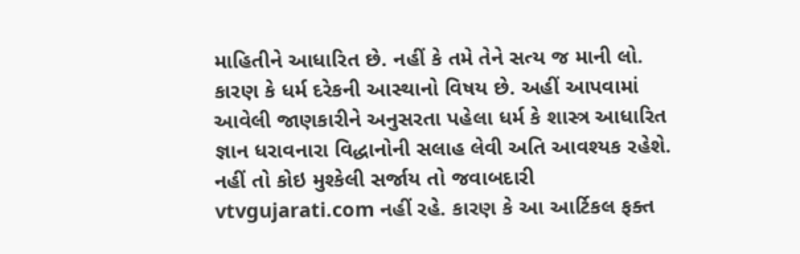માહિતીને આધારિત છે. નહીં કે તમે તેને સત્ય જ માની લો. કારણ કે ધર્મ દરેકની આસ્થાનો વિષય છે. અહીં આપવામાં આવેલી જાણકારીને અનુસરતા પહેલા ધર્મ કે શાસ્ત્ર આધારિત જ્ઞાન ધરાવનારા વિદ્ધાનોની સલાહ લેવી અતિ આવશ્યક રહેશે. નહીં તો કોઇ મુશ્કેલી સર્જાય તો જવાબદારી vtvgujarati.com નહીં રહે. કારણ કે આ આર્ટિકલ ફક્ત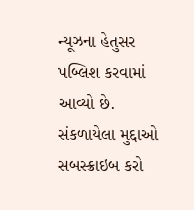ન્યૂઝના હેતુસર પબ્લિશ કરવામાં આવ્યો છે.
સંકળાયેલા મુદ્દાઓ
સબસ્ક્રાઇબ કરો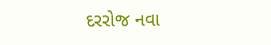દરરોજ નવા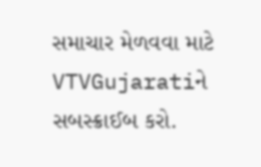સમાચાર મેળવવા માટે VTVGujaratiને સબસ્ક્રાઈબ કરો.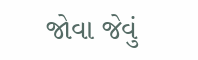જોવા જેવું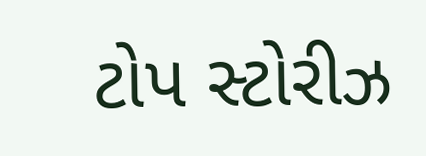ટોપ સ્ટોરીઝ